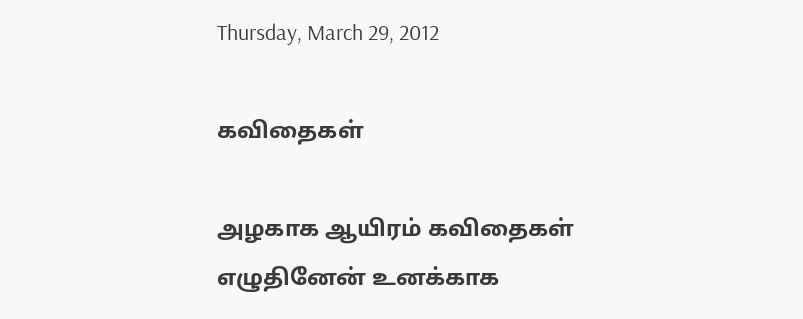Thursday, March 29, 2012

கவிதைகள்

அழகாக ஆயிரம் கவிதைகள்
எழுதினேன் உனக்காக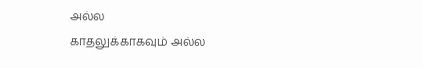அல்ல
காதலுக்காகவும் அல்ல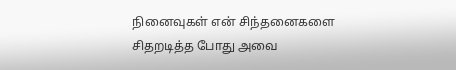நினைவுகள் என் சிந்தனைகளை
சிதறடித்த போது அவை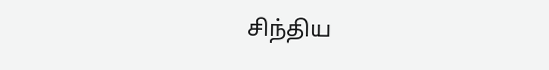சிந்திய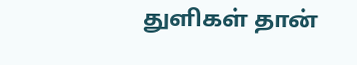துளிகள் தான்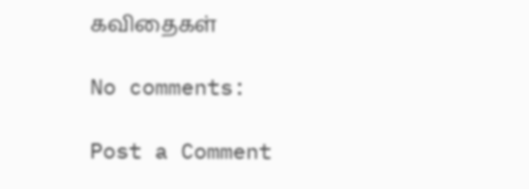கவிதைகள்

No comments:

Post a Comment